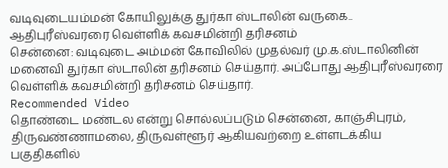வடிவுடையம்மன் கோயிலுக்கு துர்கா ஸ்டாலின் வருகை.. ஆதிபுரீஸ்வரரை வெள்ளிக் கவசமின்றி தரிசனம்
சென்னை: வடிவுடை அம்மன் கோவிலில் முதல்வர் மு.க.ஸ்டாலினின் மனைவி துர்கா ஸ்டாலின் தரிசனம் செய்தார். அப்போது ஆதிபுரீஸ்வரரை வெள்ளிக் கவசமின்றி தரிசனம் செய்தார்.
Recommended Video
தொண்டை மண்டல என்று சொல்லப்படும் சென்னை, காஞ்சிபுரம், திருவண்ணாமலை, திருவள்ளூர் ஆகியவற்றை உள்ளடக்கிய பகுதிகளில்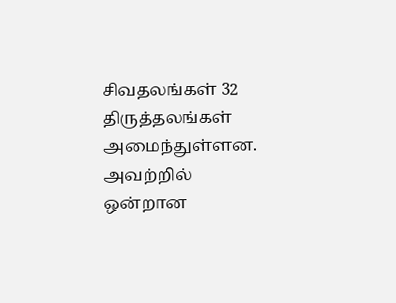சிவதலங்கள் 32 திருத்தலங்கள் அமைந்துள்ளன.
அவற்றில் ஒன்றான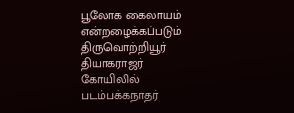பூலோக கைலாயம் என்றழைக்கப்படும் திருவொற்றியூர் தியாகராஜர் கோயிலில் படம்பக்கநாதர்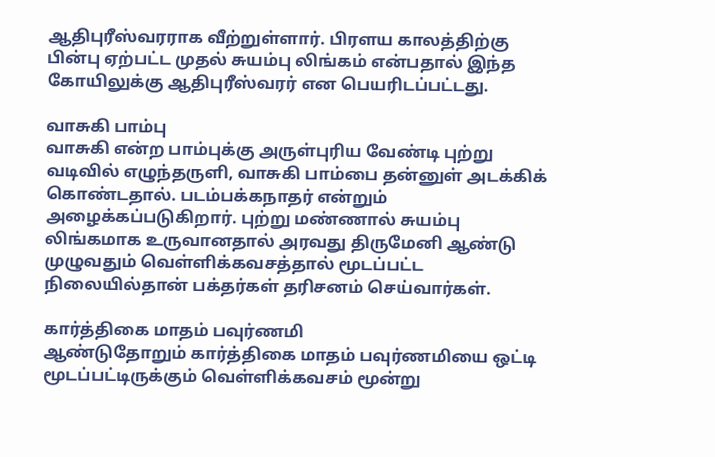ஆதிபுரீஸ்வரராக வீற்றுள்ளார். பிரளய காலத்திற்கு பின்பு ஏற்பட்ட முதல் சுயம்பு லிங்கம் என்பதால் இந்த கோயிலுக்கு ஆதிபுரீஸ்வரர் என பெயரிடப்பட்டது.

வாசுகி பாம்பு
வாசுகி என்ற பாம்புக்கு அருள்புரிய வேண்டி புற்று வடிவில் எழுந்தருளி, வாசுகி பாம்பை தன்னுள் அடக்கிக் கொண்டதால். படம்பக்கநாதர் என்றும் அழைக்கப்படுகிறார். புற்று மண்ணால் சுயம்பு லிங்கமாக உருவானதால் அரவது திருமேனி ஆண்டு முழுவதும் வெள்ளிக்கவசத்தால் மூடப்பட்ட நிலையில்தான் பக்தர்கள் தரிசனம் செய்வார்கள்.

கார்த்திகை மாதம் பவுர்ணமி
ஆண்டுதோறும் கார்த்திகை மாதம் பவுர்ணமியை ஒட்டி மூடப்பட்டிருக்கும் வெள்ளிக்கவசம் மூன்று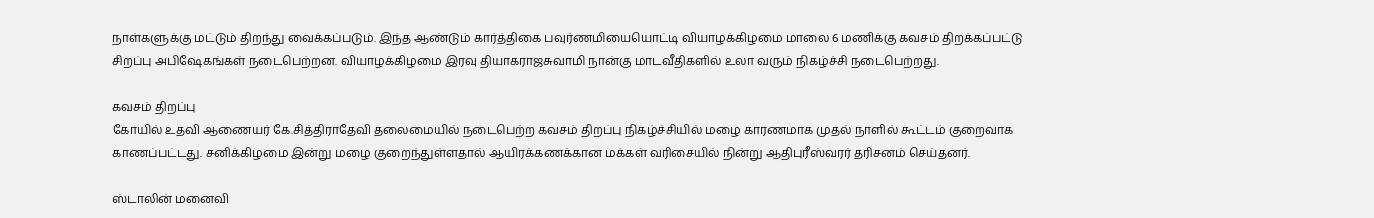நாள்களுக்கு மட்டும் திறந்து வைக்கப்படும். இந்த ஆண்டும் கார்த்திகை பவுர்ணமியையொட்டி வியாழக்கிழமை மாலை 6 மணிக்கு கவசம் திறக்கப்பட்டு சிறப்பு அபிஷேகங்கள் நடைபெற்றன. வியாழக்கிழமை இரவு தியாகராஜசுவாமி நான்கு மாடவீதிகளில் உலா வரும் நிகழ்ச்சி நடைபெற்றது.

கவசம் திறப்பு
கோயில் உதவி ஆணையர் கே.சித்திராதேவி தலைமையில் நடைபெற்ற கவசம் திறப்பு நிகழ்ச்சியில் மழை காரணமாக முதல் நாளில் கூட்டம் குறைவாக காணப்பட்டது. சனிக்கிழமை இன்று மழை குறைந்துள்ளதால் ஆயிரக்கணக்கான மக்கள் வரிசையில் நின்று ஆதிபுரீஸ்வரர் தரிசனம் செய்தனர்.

ஸ்டாலின் மனைவி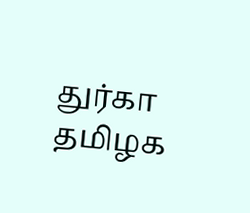துர்கா
தமிழக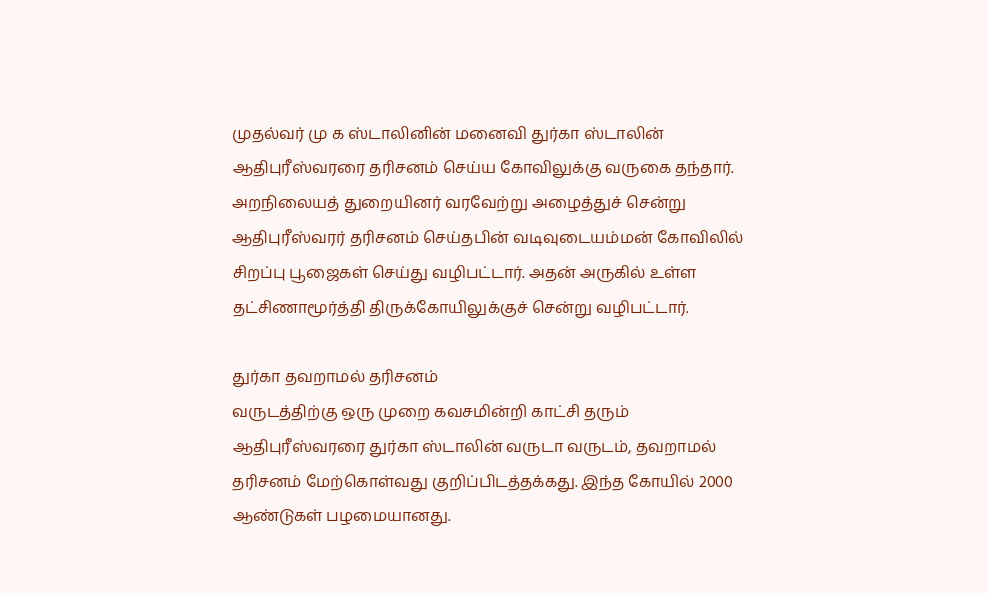முதல்வர் மு க ஸ்டாலினின் மனைவி துர்கா ஸ்டாலின் ஆதிபுரீஸ்வரரை தரிசனம் செய்ய கோவிலுக்கு வருகை தந்தார். அறநிலையத் துறையினர் வரவேற்று அழைத்துச் சென்று ஆதிபுரீஸ்வரர் தரிசனம் செய்தபின் வடிவுடையம்மன் கோவிலில் சிறப்பு பூஜைகள் செய்து வழிபட்டார். அதன் அருகில் உள்ள தட்சிணாமூர்த்தி திருக்கோயிலுக்குச் சென்று வழிபட்டார்.

துர்கா தவறாமல் தரிசனம்
வருடத்திற்கு ஒரு முறை கவசமின்றி காட்சி தரும் ஆதிபுரீஸ்வரரை துர்கா ஸ்டாலின் வருடா வருடம், தவறாமல் தரிசனம் மேற்கொள்வது குறிப்பிடத்தக்கது. இந்த கோயில் 2000 ஆண்டுகள் பழமையானது.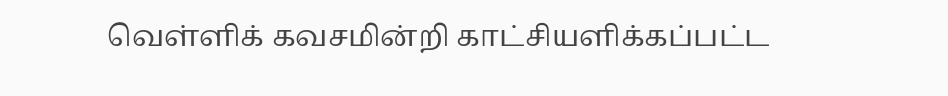வெள்ளிக் கவசமின்றி காட்சியளிக்கப்பட்ட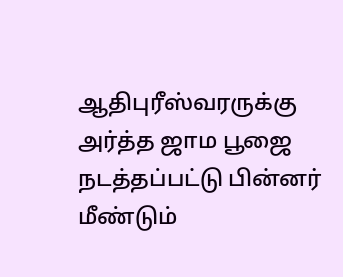ஆதிபுரீஸ்வரருக்கு அர்த்த ஜாம பூஜை நடத்தப்பட்டு பின்னர் மீண்டும்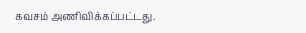கவசம் அணிவிக்கப்பட்டது.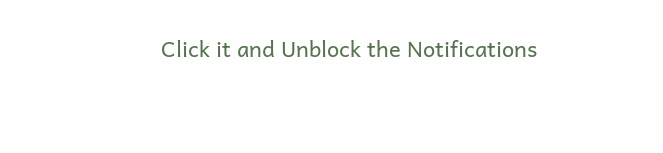Click it and Unblock the Notifications